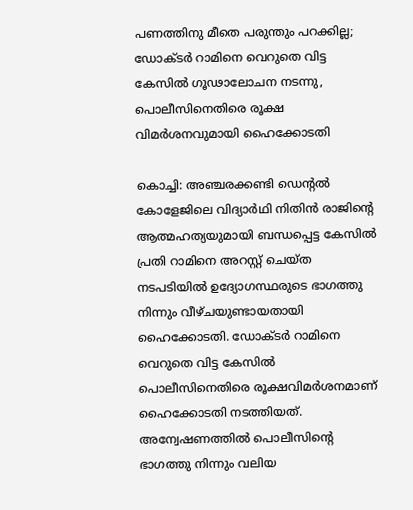പണത്തിനു മീതെ പരുന്തും പറക്കില്ല; ഡോക്ടർ റാമിനെ വെറുതെ വിട്ട കേസിൽ ഗൂഢാലോചന നടന്നു, പൊലീസിനെതിരെ രൂക്ഷ വിമർശനവുമായി ഹൈക്കോടതി

കൊച്ചി: അഞ്ചരക്കണ്ടി ഡെന്‍റൽ കോളേജിലെ വിദ്യാർഥി നിതിൻ രാജിന്‍റെ ആത്മഹത്യയുമായി ബന്ധപ്പെട്ട കേസിൽ പ്രതി റാമിനെ അറസ്റ്റ് ചെയ്ത നടപടിയിൽ ഉദ്യോഗസ്ഥരുടെ ഭാഗത്തു നിന്നും വീഴ്ചയുണ്ടായതായി ഹൈക്കോടതി. ഡോക്ടർ റാമിനെ വെറുതെ വിട്ട കേസിൽ പൊലീസിനെതിരെ രൂക്ഷവിമർശനമാണ് ഹൈക്കോടതി നടത്തിയത്. അന്വേഷണത്തിൽ പൊലീസിന്‍റെ ഭാഗത്തു നിന്നും വലിയ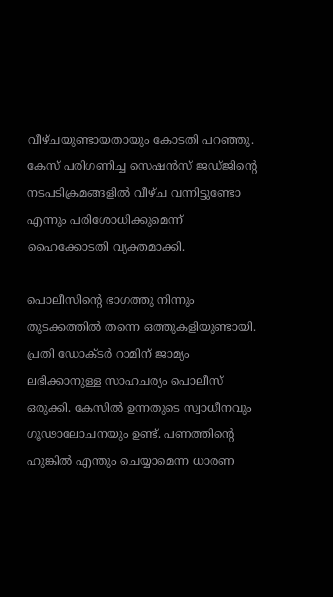വീഴ്ചയുണ്ടായതായും കോടതി പറഞ്ഞു. കേസ് പരിഗണിച്ച സെഷൻസ് ജഡ്ജിന്‍റെ നടപടിക്രമങ്ങളിൽ വീഴ്ച വന്നിട്ടുണ്ടോ എന്നും പരിശോധിക്കുമെന്ന് ഹൈക്കോടതി വ്യക്തമാക്കി.

പൊലീസിന്‍റെ ഭാഗത്തു നിന്നും തുടക്കത്തിൽ തന്നെ ഒത്തുകളിയുണ്ടായി. പ്രതി ഡോക്ടർ റാമിന് ജാമ്യം ലഭിക്കാനുള്ള സാഹചര്യം പൊലീസ് ഒരുക്കി. കേസിൽ ഉന്നതുടെ സ്വാധീനവും ഗൂഢാലോചനയും ഉണ്ട്. പണത്തിന്‍റെ ഹുങ്കിൽ എന്തും ചെയ്യാമെന്ന ധാരണ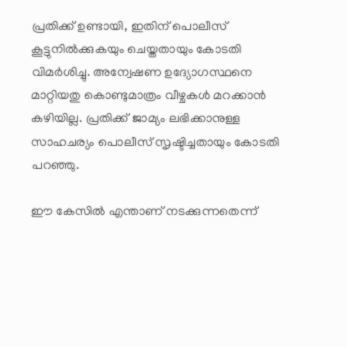പ്രതിക്ക് ഉണ്ടായി, ഇതിന് പൊലീസ് കൂട്ടുനിൽക്കുകയും ചെയ്തതായും കോടതി വിമർശിച്ചു. അന്വേഷണ ഉദ്യോഗസ്ഥനെ മാറ്റിയതു കൊണ്ടുമാത്രം വീഴ്ചകൾ മറക്കാൻ കഴിയില്ല. പ്രതിക്ക് ജാമ്യം ലഭിക്കാനുള്ള സാഹചര്യം പൊലീസ് സൃഷ്ടിച്ചതായും കോടതി പറഞ്ഞു.

ഈ കേസിൽ എന്താണ് നടക്കുന്നതെന്ന്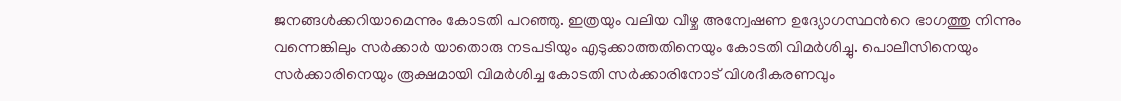ജനങ്ങൾക്കറിയാമെന്നും കോടതി പറഞ്ഞു. ഇത്രയും വലിയ വീഴ്ച അന്വേഷണ ഉദ്യോഗസ്ഥന്‍റെ ഭാഗത്തു നിന്നും വന്നെങ്കിലും സർക്കാർ യാതൊരു നടപടിയും എടുക്കാത്തതിനെയും കോടതി വിമർശിച്ചു. പൊലീസിനെയും സർക്കാരിനെയും രൂക്ഷമായി വിമർശിച്ച കോടതി സർക്കാരിനോട് വിശദീകരണവും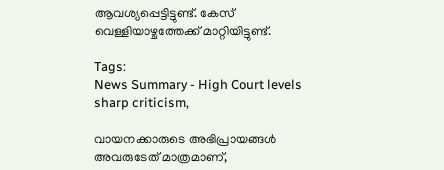ആവശ്യപ്പെട്ടിട്ടുണ്ട്. കേസ് വെള്ളിയാഴ്ചത്തേക്ക് മാറ്റിയിട്ടുണ്ട്.

Tags:
News Summary - High Court levels sharp criticism,

വായനക്കാരുടെ അഭിപ്രായങ്ങള്‍ അവരുടേത് മാത്രമാണ്,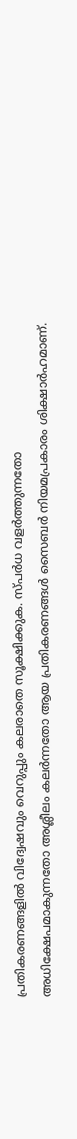പ്രതികരണങ്ങളിൽ വിദ്വേഷവും വെറുപ്പും കലരാതെ സൂക്ഷിക്കുക. സ്പർധ വളർത്തുന്നതോ അധിക്ഷേപമാകുന്നതോ അശ്ലീലം കലർന്നതോ ആയ പ്രതികരണങ്ങൾ സൈബർ നിയമപ്രകാരം ശിക്ഷാർഹമാണ്.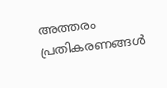അത്തരം പ്രതികരണങ്ങൾ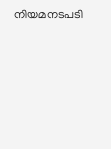നിയമനടപടി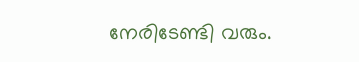നേരിടേണ്ടി വരും.